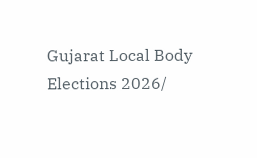Gujarat Local Body Elections 2026/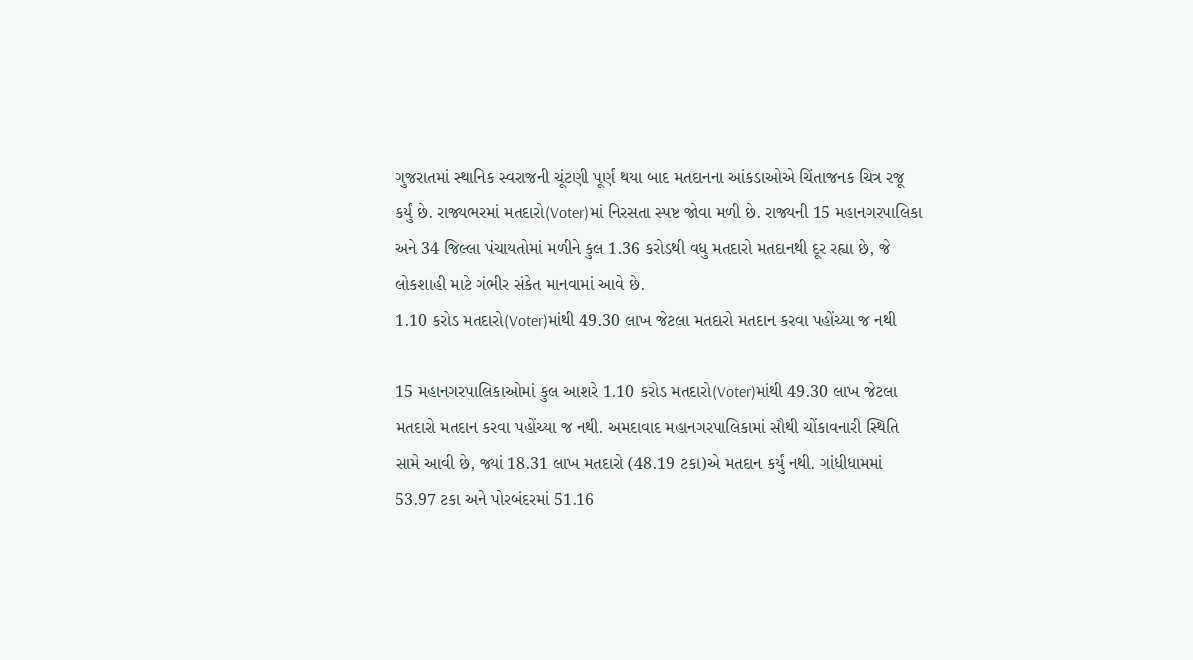ગુજરાતમાં સ્થાનિક સ્વરાજની ચૂંટણી પૂર્ણ થયા બાદ મતદાનના આંકડાઓએ ચિંતાજનક ચિત્ર રજૂ કર્યું છે. રાજ્યભરમાં મતદારો(Voter)માં નિરસતા સ્પષ્ટ જોવા મળી છે. રાજ્યની 15 મહાનગરપાલિકા અને 34 જિલ્લા પંચાયતોમાં મળીને કુલ 1.36 કરોડથી વધુ મતદારો મતદાનથી દૂર રહ્યા છે, જે લોકશાહી માટે ગંભીર સંકેત માનવામાં આવે છે.
1.10 કરોડ મતદારો(Voter)માંથી 49.30 લાખ જેટલા મતદારો મતદાન કરવા પહોંચ્યા જ નથી

15 મહાનગરપાલિકાઓમાં કુલ આશરે 1.10 કરોડ મતદારો(Voter)માંથી 49.30 લાખ જેટલા મતદારો મતદાન કરવા પહોંચ્યા જ નથી. અમદાવાદ મહાનગરપાલિકામાં સૌથી ચોંકાવનારી સ્થિતિ સામે આવી છે, જ્યાં 18.31 લાખ મતદારો (48.19 ટકા)એ મતદાન કર્યું નથી. ગાંધીધામમાં 53.97 ટકા અને પોરબંદરમાં 51.16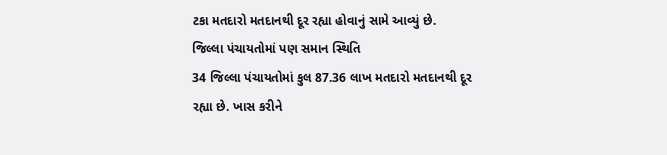ટકા મતદારો મતદાનથી દૂર રહ્યા હોવાનું સામે આવ્યું છે.
જિલ્લા પંચાયતોમાં પણ સમાન સ્થિતિ
34 જિલ્લા પંચાયતોમાં કુલ 87.36 લાખ મતદારો મતદાનથી દૂર રહ્યા છે. ખાસ કરીને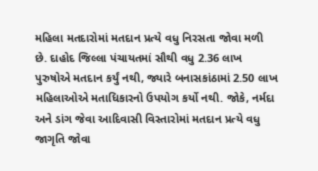મહિલા મતદારોમાં મતદાન પ્રત્યે વધુ નિરસતા જોવા મળી છે. દાહોદ જિલ્લા પંચાયતમાં સૌથી વધુ 2.36 લાખ પુરુષોએ મતદાન કર્યું નથી, જ્યારે બનાસકાંઠામાં 2.50 લાખ મહિલાઓએ મતાધિકારનો ઉપયોગ કર્યો નથી. જોકે, નર્મદા અને ડાંગ જેવા આદિવાસી વિસ્તારોમાં મતદાન પ્રત્યે વધુ જાગૃતિ જોવા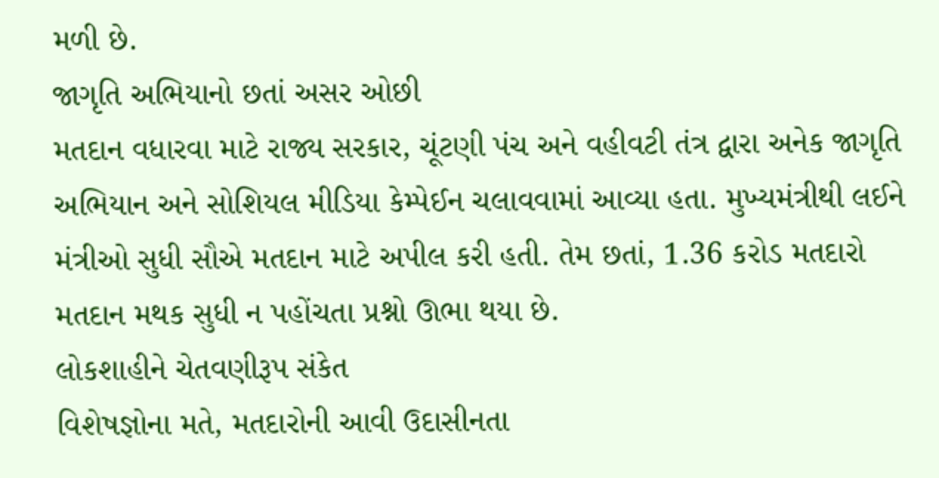મળી છે.
જાગૃતિ અભિયાનો છતાં અસર ઓછી
મતદાન વધારવા માટે રાજ્ય સરકાર, ચૂંટણી પંચ અને વહીવટી તંત્ર દ્વારા અનેક જાગૃતિ અભિયાન અને સોશિયલ મીડિયા કેમ્પેઈન ચલાવવામાં આવ્યા હતા. મુખ્યમંત્રીથી લઈને મંત્રીઓ સુધી સૌએ મતદાન માટે અપીલ કરી હતી. તેમ છતાં, 1.36 કરોડ મતદારો મતદાન મથક સુધી ન પહોંચતા પ્રશ્નો ઊભા થયા છે.
લોકશાહીને ચેતવણીરૂપ સંકેત
વિશેષજ્ઞોના મતે, મતદારોની આવી ઉદાસીનતા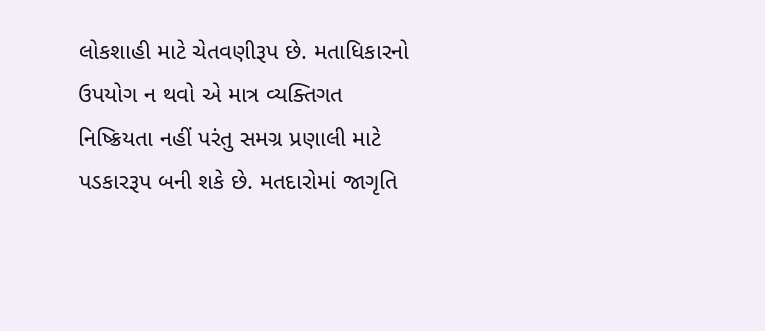લોકશાહી માટે ચેતવણીરૂપ છે. મતાધિકારનો ઉપયોગ ન થવો એ માત્ર વ્યક્તિગત નિષ્ક્રિયતા નહીં પરંતુ સમગ્ર પ્રણાલી માટે પડકારરૂપ બની શકે છે. મતદારોમાં જાગૃતિ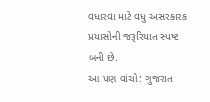વધારવા માટે વધુ અસરકારક પ્રયાસોની જરૂરિયાત સ્પષ્ટ બની છે.
આ પણ વાંચો: ગુજરાત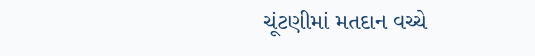ચૂંટણીમાં મતદાન વચ્ચે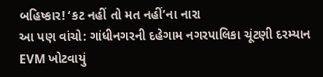બહિષ્કાર! ‘કટ નહીં તો મત નહીં’ના નારા
આ પણ વાંચો: ગાંધીનગરની દહેગામ નગરપાલિકા ચૂંટણી દરમ્યાન EVM ખોટવાયું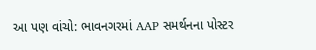આ પણ વાંચો: ભાવનગરમાં AAP સમર્થનના પોસ્ટર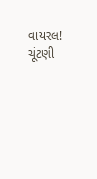વાયરલ! ચૂંટણી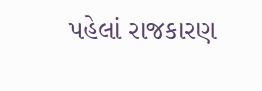પહેલાં રાજકારણ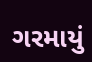ગરમાયું